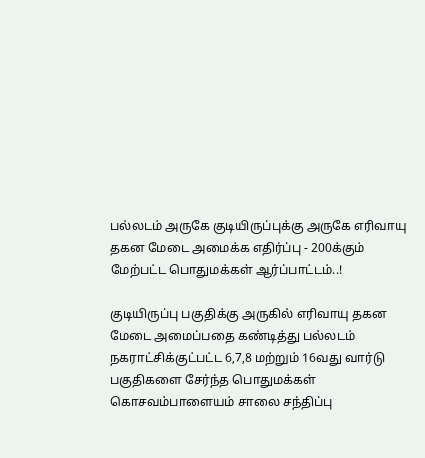பல்லடம் அருகே குடியிருப்புக்கு அருகே எரிவாயு தகன மேடை அமைக்க எதிர்ப்பு - 200க்கும் மேற்பட்ட பொதுமக்கள் ஆர்ப்பாட்டம்..!

குடியிருப்பு பகுதிக்கு அருகில் எரிவாயு தகன மேடை அமைப்பதை கண்டித்து பல்லடம் நகராட்சிக்குட்பட்ட 6,7,8 மற்றும் 16வது வார்டு பகுதிகளை சேர்ந்த பொதுமக்கள் கொசவம்பாளையம் சாலை சந்திப்பு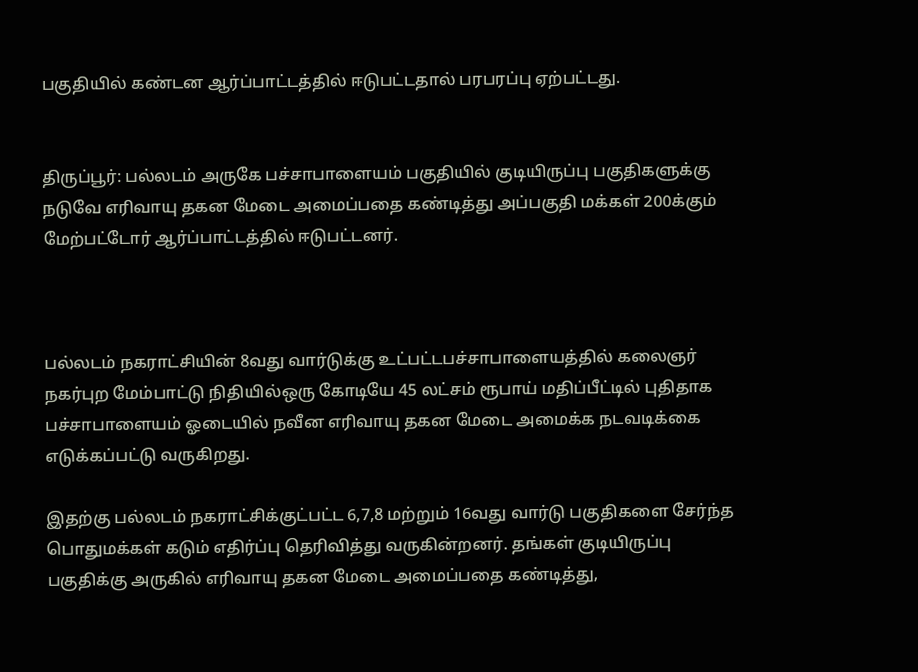பகுதியில் கண்டன ஆர்ப்பாட்டத்தில் ஈடுபட்டதால் பரபரப்பு ஏற்பட்டது.


திருப்பூர்: பல்லடம் அருகே பச்சாபாளையம் பகுதியில் குடியிருப்பு பகுதிகளுக்கு நடுவே எரிவாயு தகன மேடை அமைப்பதை கண்டித்து அப்பகுதி மக்கள் 200க்கும் மேற்பட்டோர் ஆர்ப்பாட்டத்தில் ஈடுபட்டனர்.



பல்லடம் நகராட்சியின் 8வது வார்டுக்கு உட்பட்டபச்சாபாளையத்தில் கலைஞர் நகர்புற மேம்பாட்டு நிதியில்ஒரு கோடியே 45 லட்சம் ரூபாய் மதிப்பீட்டில் புதிதாக பச்சாபாளையம் ஓடையில் நவீன எரிவாயு தகன மேடை அமைக்க நடவடிக்கை எடுக்கப்பட்டு வருகிறது.

இதற்கு பல்லடம் நகராட்சிக்குட்பட்ட 6,7,8 மற்றும் 16வது வார்டு பகுதிகளை சேர்ந்த பொதுமக்கள் கடும் எதிர்ப்பு தெரிவித்து வருகின்றனர். தங்கள் குடியிருப்பு பகுதிக்கு அருகில் எரிவாயு தகன மேடை அமைப்பதை கண்டித்து,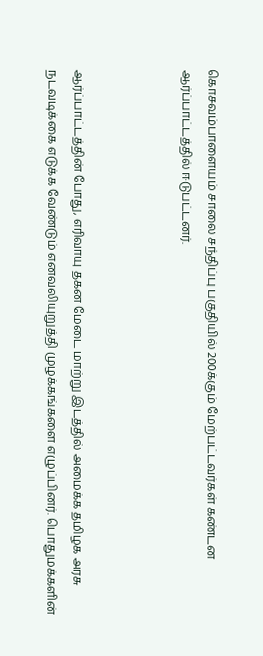கொசவம்பாளையம் சாலை சந்திப்பு பகுதியில் 200க்கும் மேற்பட்டவர்கள் கண்டன ஆர்ப்பாட்டத்தில் ஈடுபட்டனர்.



ஆர்ப்பாட்டத்தின் போது, எரிவாயு தகன மேடை மாற்று இடத்தில் அமைக்க தமிழக அரசு நடவடிக்கை எடுக்க வேண்டும் எனவலியுறுத்தி முழக்கங்களை எழுப்பினர். பொதுமக்களின்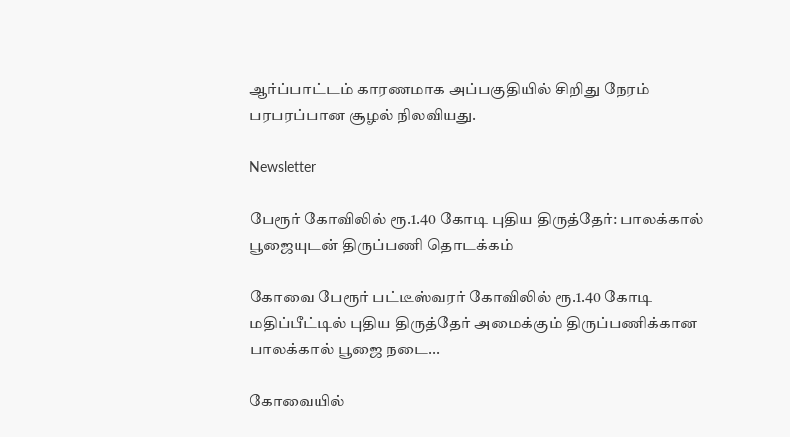ஆர்ப்பாட்டம் காரணமாக அப்பகுதியில் சிறிது நேரம் பரபரப்பான சூழல் நிலவியது.

Newsletter

பேரூர் கோவிலில் ரூ.1.40 கோடி புதிய திருத்தேர்: பாலக்கால் பூஜையுடன் திருப்பணி தொடக்கம்

கோவை பேரூர் பட்டீஸ்வரர் கோவிலில் ரூ.1.40 கோடி மதிப்பீட்டில் புதிய திருத்தேர் அமைக்கும் திருப்பணிக்கான பாலக்கால் பூஜை நடை...

கோவையில்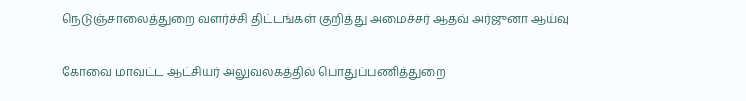நெடுஞ்சாலைத்துறை வளர்ச்சி திட்டங்கள் குறித்து அமைச்சர் ஆதவ் அர்ஜுனா ஆய்வு

கோவை மாவட்ட ஆட்சியர் அலுவலகத்தில் பொதுப்பணித்துறை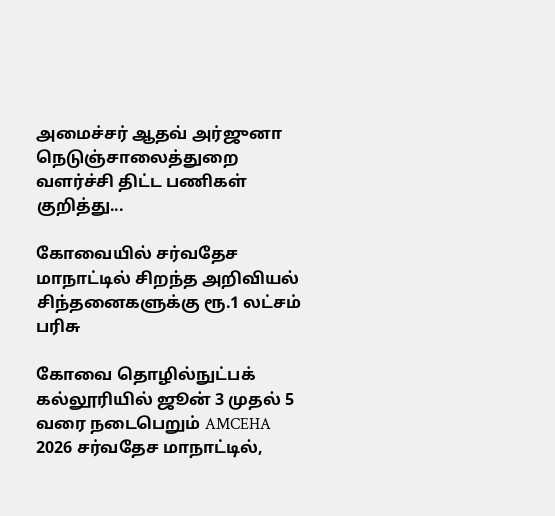அமைச்சர் ஆதவ் அர்ஜுனா நெடுஞ்சாலைத்துறை வளர்ச்சி திட்ட பணிகள் குறித்து...

கோவையில் சர்வதேச மாநாட்டில் சிறந்த அறிவியல் சிந்தனைகளுக்கு ரூ.1 லட்சம் பரிசு

கோவை தொழில்நுட்பக் கல்லூரியில் ஜூன் 3 முதல் 5 வரை நடைபெறும் AMCEHA 2026 சர்வதேச மாநாட்டில்,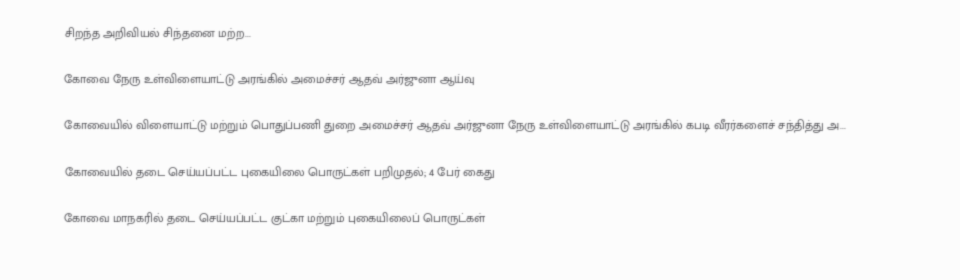சிறந்த அறிவியல் சிந்தனை மற்ற...

கோவை நேரு உள்விளையாட்டு அரங்கில் அமைச்சர் ஆதவ் அர்ஜுனா ஆய்வு

கோவையில் விளையாட்டு மற்றும் பொதுப்பணி துறை அமைச்சர் ஆதவ் அர்ஜுனா நேரு உள்விளையாட்டு அரங்கில் கபடி வீரர்களைச் சந்தித்து அ...

கோவையில் தடை செய்யப்பட்ட புகையிலை பொருட்கள் பறிமுதல்; 4 பேர் கைது

கோவை மாநகரில் தடை செய்யப்பட்ட குட்கா மற்றும் புகையிலைப் பொருட்கள்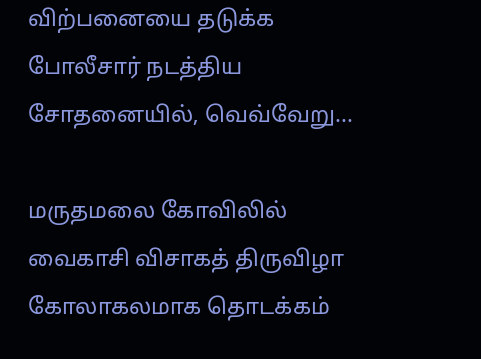விற்பனையை தடுக்க போலீசார் நடத்திய சோதனையில், வெவ்வேறு...

மருதமலை கோவிலில் வைகாசி விசாகத் திருவிழா கோலாகலமாக தொடக்கம்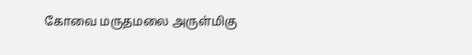கோவை மருதமலை அருள்மிகு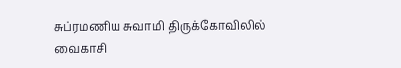சுப்ரமணிய சுவாமி திருக்கோவிலில் வைகாசி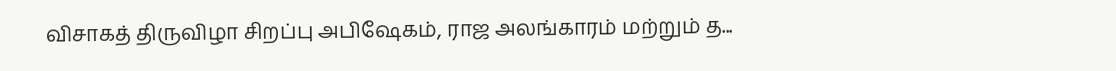விசாகத் திருவிழா சிறப்பு அபிஷேகம், ராஜ அலங்காரம் மற்றும் த...